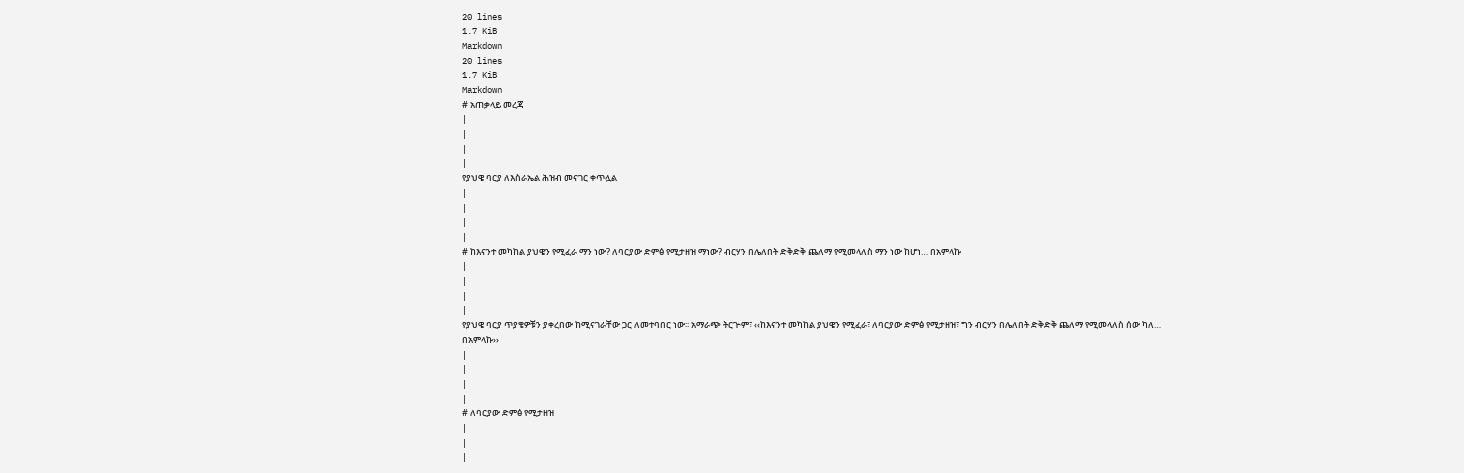20 lines
1.7 KiB
Markdown
20 lines
1.7 KiB
Markdown
# አጠቃላይ መረጃ
|
|
|
|
የያህዌ ባርያ ለእስራኤል ሕዝብ መናገር ቀጥሏል
|
|
|
|
# ከእናንተ መካከል ያህዌን የሚፈራ ማን ነው? ለባርያው ድምፅ የሚታዘዝ ማነው? ብርሃን በሌለበት ድቅድቅ ጨለማ የሚመላለስ ማን ነው ከሆነ… በአምላኩ
|
|
|
|
የያህዌ ባርያ ጥያቄዎቹን ያቀረበው ከሚናገራቸው ጋር ለመተባበር ነው፡፡ አማራጭ ትርጒም፣ ‹‹ከእናንተ መካከል ያህዌን የሚፈራ፣ ለባርያው ድምፅ የሚታዘዝ፣ ግን ብርሃን በሌለበት ድቅድቅ ጨለማ የሚመላለስ ሰው ካለ… በአምላኩ››
|
|
|
|
# ለባርያው ድምፅ የሚታዘዝ
|
|
|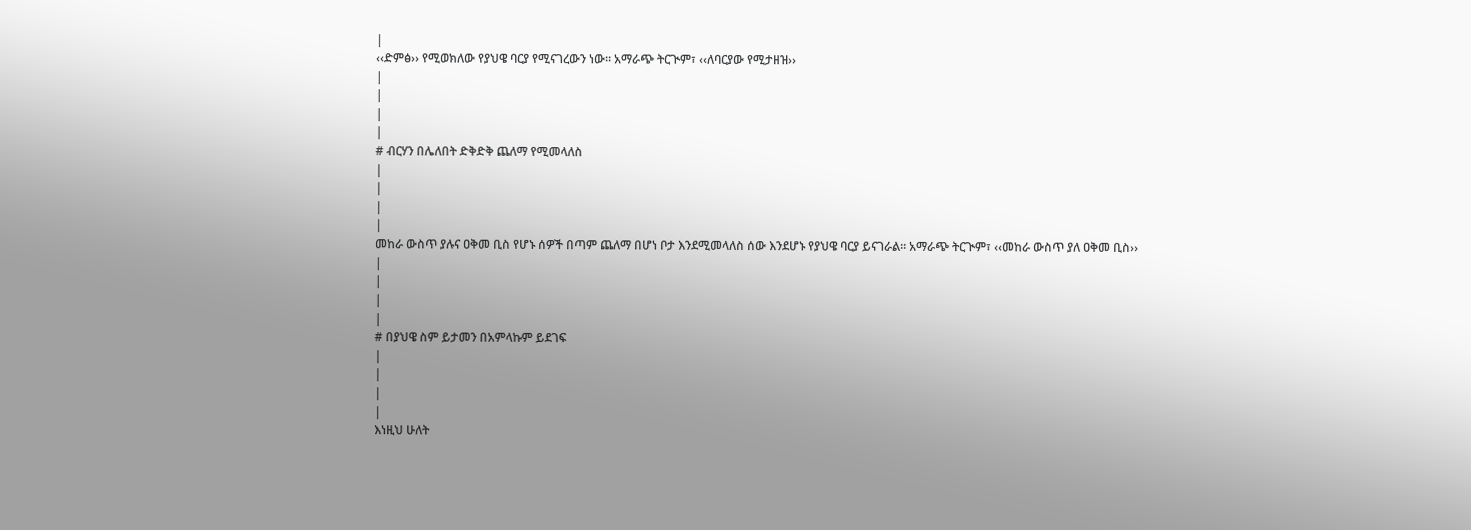|
‹‹ድምፅ›› የሚወክለው የያህዌ ባርያ የሚናገረውን ነው፡፡ አማራጭ ትርጒም፣ ‹‹ለባርያው የሚታዘዝ››
|
|
|
|
# ብርሃን በሌለበት ድቅድቅ ጨለማ የሚመላለስ
|
|
|
|
መከራ ውስጥ ያሉና ዐቅመ ቢስ የሆኑ ሰዎች በጣም ጨለማ በሆነ ቦታ እንደሚመላለስ ሰው እንደሆኑ የያህዌ ባርያ ይናገራል፡፡ አማራጭ ትርጒም፣ ‹‹መከራ ውስጥ ያለ ዐቅመ ቢስ››
|
|
|
|
# በያህዌ ስም ይታመን በአምላኩም ይደገፍ
|
|
|
|
እነዚህ ሁለት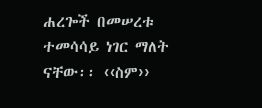ሐረጐች በመሠረቱ ተመሳሳይ ነገር ማለት ናቸው፡፡ ‹‹ስም››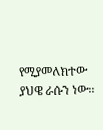የሚያመለክተው ያህዌ ራሱን ነው፡፡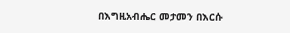በእግዚአብሔር መታመን በእርሱ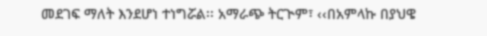መደገፍ ማለት እንደሆነ ተነግሯል፡፡ አማራጭ ትርጒም፣ ‹‹በአምላኩ በያህዌ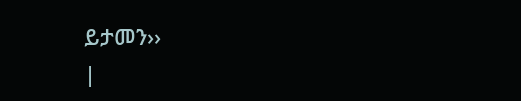ይታመን››
|